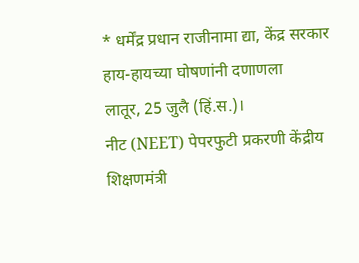* धर्मेंद्र प्रधान राजीनामा द्या, केंद्र सरकार हाय-हायच्या घोषणांनी दणाणला
लातूर, 25 जुलै (हिं.स.)।
नीट (NEET) पेपरफुटी प्रकरणी केंद्रीय शिक्षणमंत्री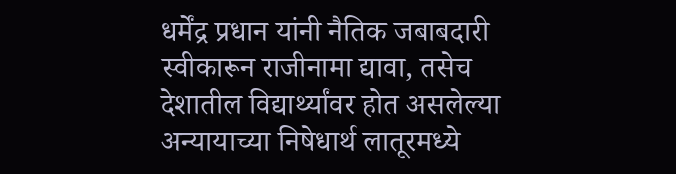धर्मेंद्र प्रधान यांनी नैतिक जबाबदारी स्वीकारून राजीनामा द्यावा, तसेच देशातील विद्यार्थ्यांवर होत असलेल्या अन्यायाच्या निषेधार्थ लातूरमध्ये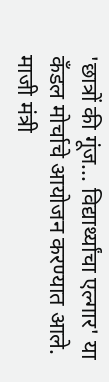'छात्रों की गूंज... विद्यार्थ्यांचा एल्गार' या कँडल मोर्चाचे आयोजन करण्यात आले. माजी मंत्री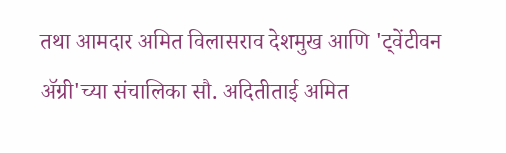तथा आमदार अमित विलासराव देशमुख आणि 'ट्वेंटीवन ॲग्री'च्या संचालिका सौ. अदितीताई अमित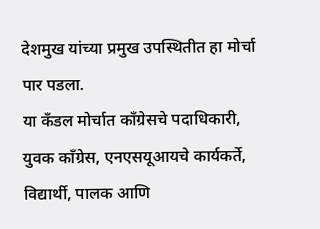देशमुख यांच्या प्रमुख उपस्थितीत हा मोर्चा पार पडला.
या कँडल मोर्चात काँग्रेसचे पदाधिकारी, युवक काँग्रेस, एनएसयूआयचे कार्यकर्ते, विद्यार्थी, पालक आणि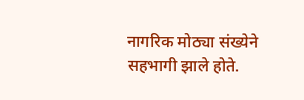नागरिक मोठ्या संख्येने सहभागी झाले होते.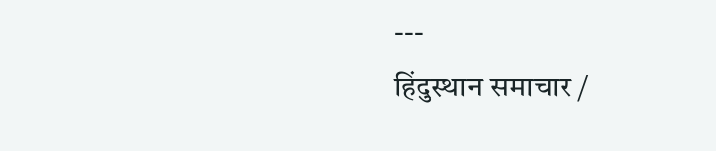---
हिंदुस्थान समाचार /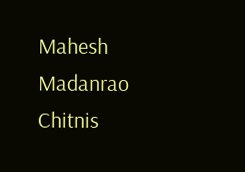Mahesh Madanrao Chitnis